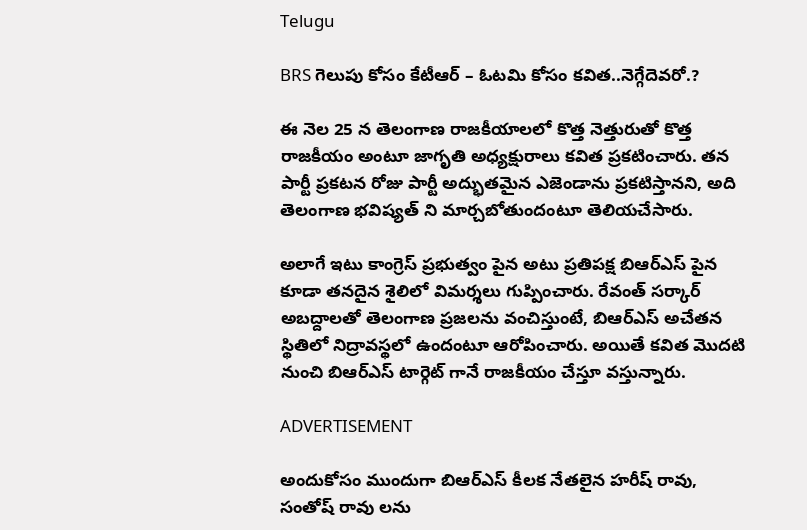Telugu

BRS గెలుపు కోసం కేటీఆర్ – ఓటమి కోసం కవిత..నెగ్గేదెవరో.?

ఈ నెల 25 న తెలంగాణ రాజకీయాలలో కొత్త నెత్తురుతో కొత్త రాజకీయం అంటూ జాగృతి అధ్యక్షురాలు కవిత ప్రకటించారు. తన పార్టీ ప్రకటన రోజు పార్టీ అద్భుతమైన ఎజెండాను ప్రకటిస్తానని, అది తెలంగాణ భవిష్యత్ ని మార్చబోతుందంటూ తెలియచేసారు.

అలాగే ఇటు కాంగ్రెస్ ప్రభుత్వం పైన అటు ప్రతిపక్ష బిఆర్ఎస్ పైన కూడా తనదైన శైలిలో విమర్శలు గుప్పించారు. రేవంత్ సర్కార్ అబద్దాలతో తెలంగాణ ప్రజలను వంచిస్తుంటే, బిఆర్ఎస్ అచేతన స్థితిలో నిద్రావస్థలో ఉందంటూ ఆరోపించారు. అయితే కవిత మొదటి నుంచి బిఆర్ఎస్ టార్గెట్ గానే రాజకీయం చేస్తూ వస్తున్నారు.

ADVERTISEMENT

అందుకోసం ముందుగా బిఆర్ఎస్ కీలక నేతలైన హరీష్ రావు, సంతోష్ రావు లను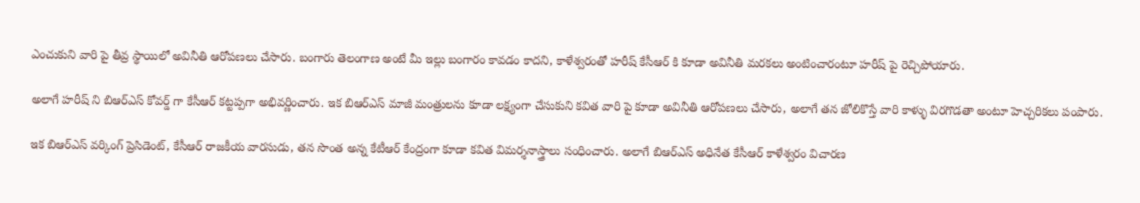ఎంచుకుని వారి పై తీవ్ర స్థాయిలో అవినీతి ఆరోపణలు చేసారు. బంగారు తెలంగాణ అంటే మీ ఇల్లు బంగారం కావడం కాదని, కాళేశ్వరంతో హరీష్ కేసీఆర్ కి కూడా అవినీతి మరకలు అంటించారంటూ హరీష్ పై రెచ్చిపోయారు.

అలాగే హరీష్ ని బిఆర్ఎస్ కోవర్డ్ గా కేసీఆర్ కట్టప్పగా అభివర్ణించారు. ఇక బిఆర్ఎస్ మాజీ మంత్రులను కూడా లక్ష్యంగా చేసుకుని కవిత వారి పై కూడా అవినీతి ఆరోపణలు చేసారు, అలాగే తన జోలికొస్తే వారి కాళ్ళు విరగొడతా అంటూ హెచ్చరికలు పంపారు.

ఇక బిఆర్ఎస్ వర్కింగ్ ప్రెసిడెంట్, కేసీఆర్ రాజకీయ వారసుడు, తన సొంత అన్న కేటీఆర్ కేంద్రంగా కూడా కవిత విమర్శనాస్త్రాలు సంధించారు. అలాగే బిఆర్ఎస్ అధినేత కేసీఆర్ కాళేశ్వరం విచారణ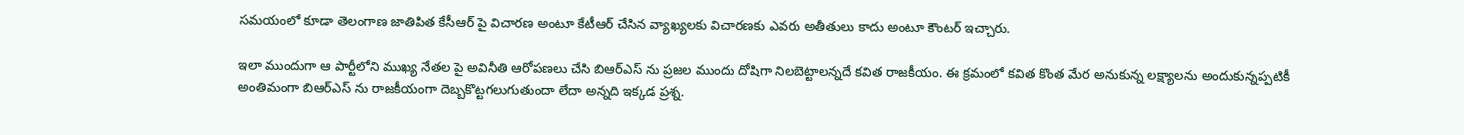సమయంలో కూడా తెలంగాణ జాతిపిత కేసీఆర్ పై విచారణ అంటూ కేటీఆర్ చేసిన వ్యాఖ్యలకు విచారణకు ఎవరు అతీతులు కాదు అంటూ కౌంటర్ ఇచ్చారు.

ఇలా ముందుగా ఆ పార్టీలోని ముఖ్య నేతల పై అవినీతి ఆరోపణలు చేసి బిఆర్ఎస్ ను ప్రజల ముందు దోషిగా నిలబెట్టాలన్నదే కవిత రాజకీయం. ఈ క్రమంలో కవిత కొంత మేర అనుకున్న లక్ష్యాలను అందుకున్నప్పటికీ అంతిమంగా బిఆర్ఎస్ ను రాజకీయంగా దెబ్బకొట్టగలుగుతుందా లేదా అన్నది ఇక్కడ ప్రశ్న.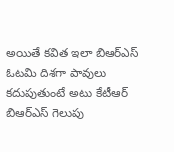అయితే కవిత ఇలా బిఆర్ఎస్ ఓటమి దిశగా పావులు కదుపుతుంటే అటు కేటీఆర్ బిఆర్ఎస్ గెలుపు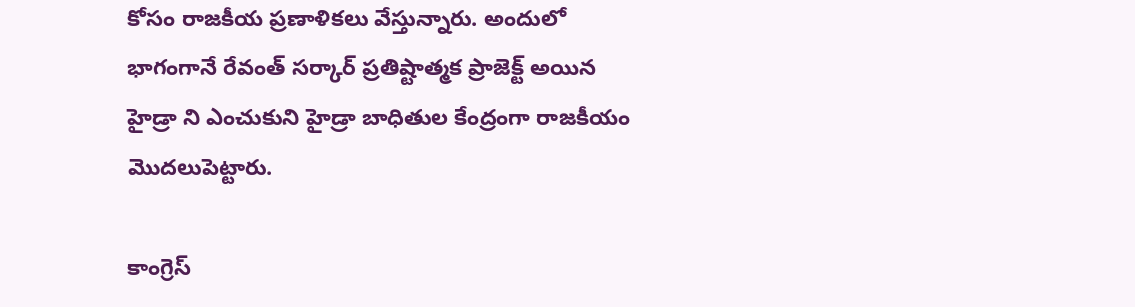కోసం రాజకీయ ప్రణాళికలు వేస్తున్నారు. అందులో భాగంగానే రేవంత్ సర్కార్ ప్రతిష్టాత్మక ప్రాజెక్ట్ అయిన హైడ్రా ని ఎంచుకుని హైడ్రా బాధితుల కేంద్రంగా రాజకీయం మొదలుపెట్టారు.

కాంగ్రెస్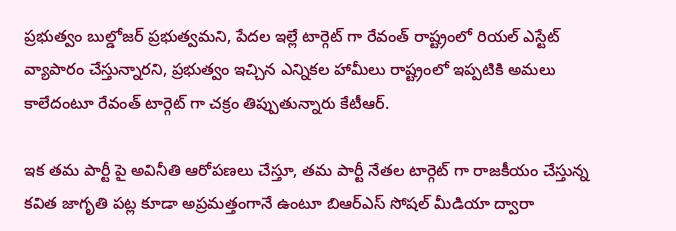ప్రభుత్వం బుల్డోజర్ ప్రభుత్వమని, పేదల ఇల్లే టార్గెట్ గా రేవంత్ రాష్ట్రంలో రియల్ ఎస్టేట్ వ్యాపారం చేస్తున్నారని, ప్రభుత్వం ఇచ్చిన ఎన్నికల హామీలు రాష్ట్రంలో ఇప్పటికి అమలు కాలేదంటూ రేవంత్ టార్గెట్ గా చక్రం తిప్పుతున్నారు కేటీఆర్.

ఇక తమ పార్టీ పై అవినీతి ఆరోపణలు చేస్తూ, తమ పార్టీ నేతల టార్గెట్ గా రాజకీయం చేస్తున్న కవిత జాగృతి పట్ల కూడా అప్రమత్తంగానే ఉంటూ బిఆర్ఎస్ సోషల్ మీడియా ద్వారా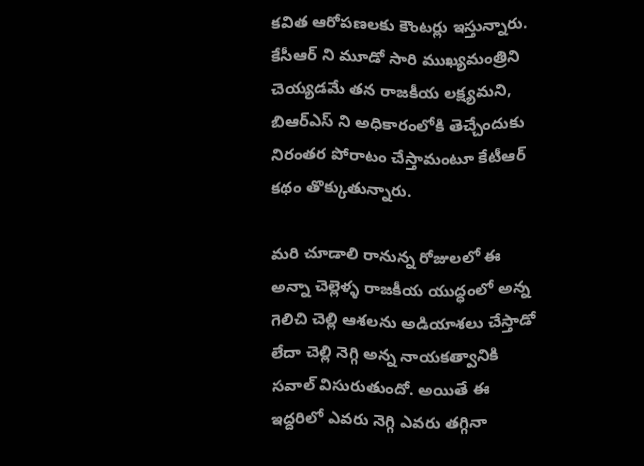కవిత ఆరోపణలకు కౌంటర్లు ఇస్తున్నారు. కేసీఆర్ ని మూడో సారి ముఖ్యమంత్రిని చెయ్యడమే తన రాజకీయ లక్ష్యమని, బిఆర్ఎస్ ని అధికారంలోకి తెచ్చేందుకు నిరంతర పోరాటం చేస్తామంటూ కేటీఆర్ కథం తొక్కుతున్నారు.

మరి చూడాలి రానున్న రోజులలో ఈ అన్నా చెల్లెళ్ళ రాజకీయ యుద్ధంలో అన్న గెలిచి చెల్లి ఆశలను అడియాశలు చేస్తాడో లేదా చెల్లి నెగ్గి అన్న నాయకత్వానికి సవాల్ విసురుతుందో. అయితే ఈ ఇద్దరిలో ఎవరు నెగ్గి ఎవరు తగ్గినా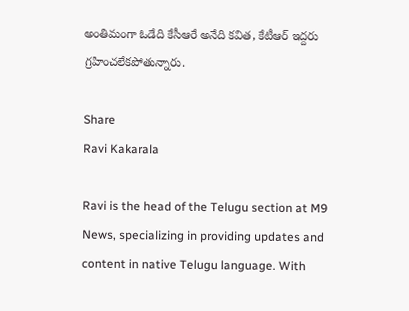అంతిమంగా ఓడేది కేసీఆరే అనేది కవిత, కేటీఆర్ ఇద్దరు గ్రహించలేకపోతున్నారు.

Share
Ravi Kakarala

Ravi is the head of the Telugu section at M9 News, specializing in providing updates and content in native Telugu language. With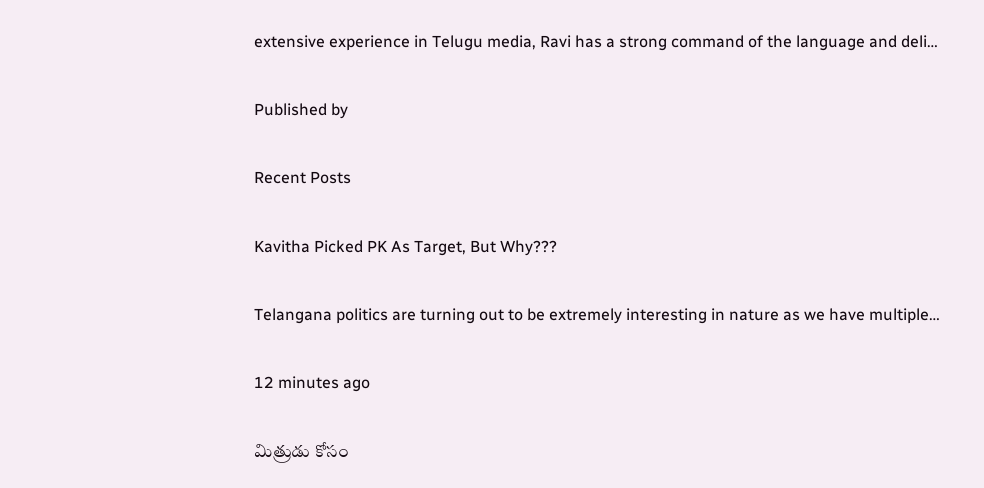extensive experience in Telugu media, Ravi has a strong command of the language and deli…

Published by

Recent Posts

Kavitha Picked PK As Target, But Why???

Telangana politics are turning out to be extremely interesting in nature as we have multiple…

12 minutes ago

మిత్రుడు కోసం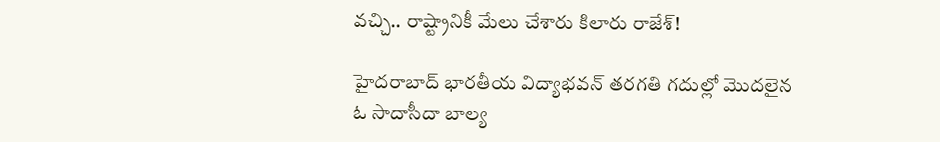వచ్చి.. రాష్ట్రానికీ మేలు చేశారు కిలారు రాజేశ్!

హైదరాబాద్ భారతీయ విద్యాభవన్ తరగతి గదుల్లో మొదలైన ఓ సాదాసీదా బాల్య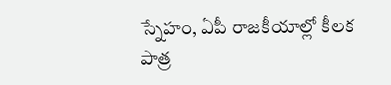స్నేహం, ఏపీ రాజకీయాల్లో కీలక పాత్ర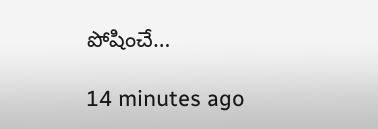పోషించే…

14 minutes ago